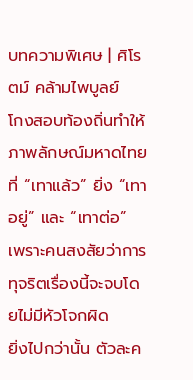บทความพิเศษ | ศิโรตม์ คล้ามไพบูลย์
โกงสอบท้องถิ่นทำให้ภาพลักษณ์มหาดไทยที่ “เทาแล้ว” ยิ่ง “เทาอยู่” และ “เทาต่อ” เพราะคนสงสัยว่าการทุจริตเรื่องนี้จะจบโดยไม่มีหัวโจกผิด
ยิ่งไปกว่านั้น ตัวละค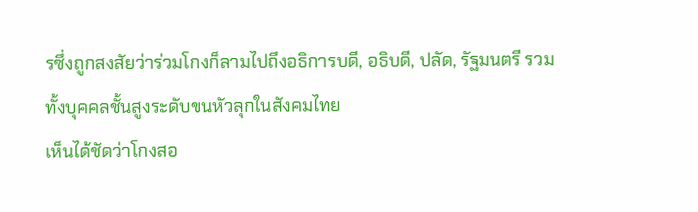รซึ่งถูกสงสัยว่าร่วมโกงก็ลามไปถึงอธิการบดี, อธิบดี, ปลัด, รัฐมนตรี รวมทั้งบุคคลชั้นสูงระดับขนหัวลุกในสังคมไทย
เห็นได้ชัดว่าโกงสอ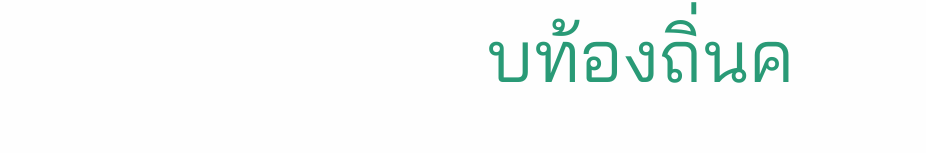บท้องถิ่นค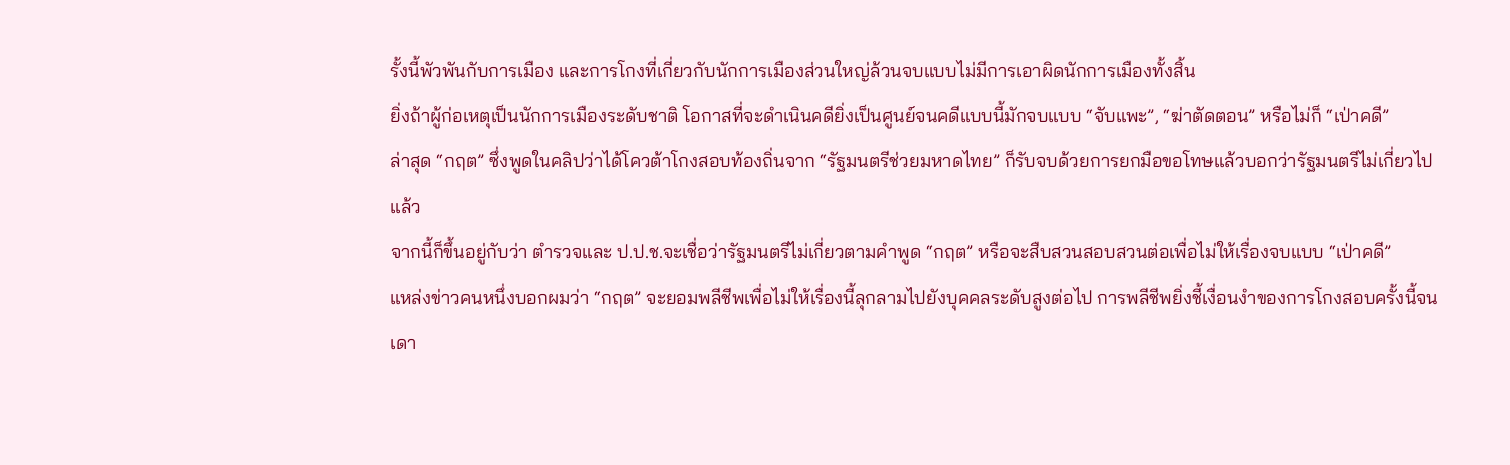รั้งนี้พัวพันกับการเมือง และการโกงที่เกี่ยวกับนักการเมืองส่วนใหญ่ล้วนจบแบบไม่มีการเอาผิดนักการเมืองทั้งสิ้น
ยิ่งถ้าผู้ก่อเหตุเป็นนักการเมืองระดับชาติ โอกาสที่จะดำเนินคดียิ่งเป็นศูนย์จนคดีแบบนี้มักจบแบบ “จับแพะ”, “ฆ่าตัดตอน” หรือไม่ก็ “เป่าคดี”
ล่าสุด “กฤต” ซึ่งพูดในคลิปว่าได้โควต้าโกงสอบท้องถิ่นจาก “รัฐมนตรีช่วยมหาดไทย” ก็รับจบด้วยการยกมือขอโทษแล้วบอกว่ารัฐมนตรีไม่เกี่ยวไปแล้ว
จากนี้ก็ขึ้นอยู่กับว่า ตำรวจและ ป.ป.ช.จะเชื่อว่ารัฐมนตรีไม่เกี่ยวตามคำพูด “กฤต” หรือจะสืบสวนสอบสวนต่อเพื่อไม่ให้เรื่องจบแบบ “เป่าคดี”
แหล่งข่าวคนหนึ่งบอกผมว่า “กฤต” จะยอมพลีชีพเพื่อไม่ให้เรื่องนี้ลุกลามไปยังบุคคลระดับสูงต่อไป การพลีชีพยิ่งชี้เงื่อนงำของการโกงสอบครั้งนี้จนเดา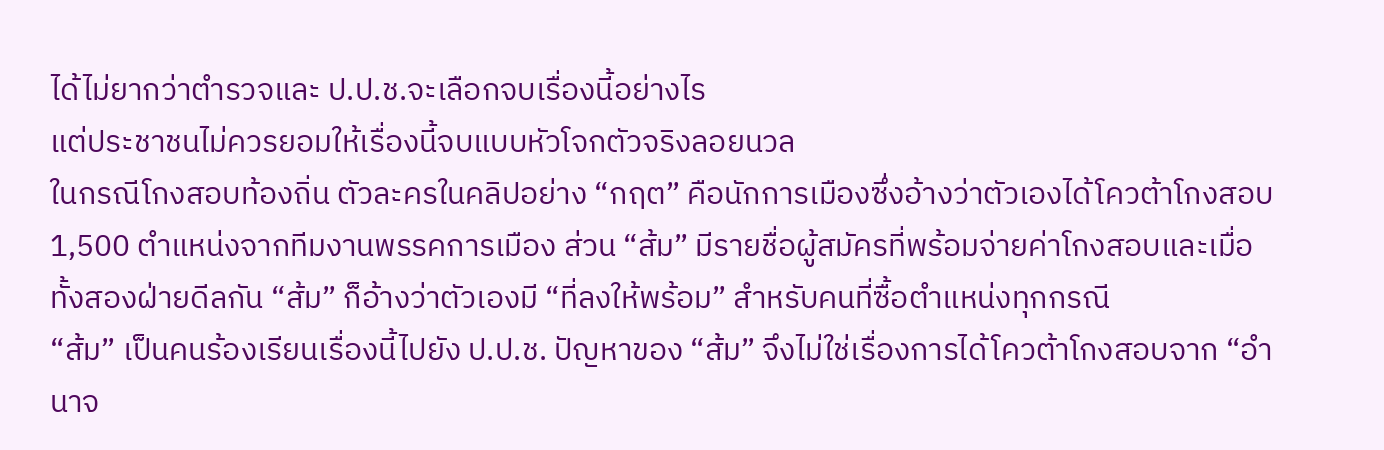ได้ไม่ยากว่าตำรวจและ ป.ป.ช.จะเลือกจบเรื่องนี้อย่างไร
แต่ประชาชนไม่ควรยอมให้เรื่องนี้จบแบบหัวโจกตัวจริงลอยนวล
ในกรณีโกงสอบท้องถิ่น ตัวละครในคลิปอย่าง “กฤต” คือนักการเมืองซึ่งอ้างว่าตัวเองได้โควต้าโกงสอบ 1,500 ตำแหน่งจากทีมงานพรรคการเมือง ส่วน “ส้ม” มีรายชื่อผู้สมัครที่พร้อมจ่ายค่าโกงสอบและเมื่อทั้งสองฝ่ายดีลกัน “ส้ม” ก็อ้างว่าตัวเองมี “ที่ลงให้พร้อม” สำหรับคนที่ซื้อตำแหน่งทุกกรณี
“ส้ม” เป็นคนร้องเรียนเรื่องนี้ไปยัง ป.ป.ช. ปัญหาของ “ส้ม” จึงไม่ใช่เรื่องการได้โควต้าโกงสอบจาก “อำนาจ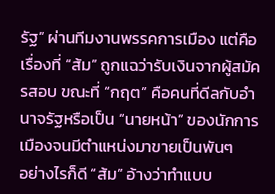รัฐ” ผ่านทีมงานพรรคการเมือง แต่คือเรื่องที่ “ส้ม” ถูกแฉว่ารับเงินจากผู้สมัครสอบ ขณะที่ “กฤต” คือคนที่ดีลกับอำนาจรัฐหรือเป็น “นายหน้า” ของนักการเมืองจนมีตำแหน่งมาขายเป็นพันๆ
อย่างไรก็ดี “ส้ม” อ้างว่าทำแบบ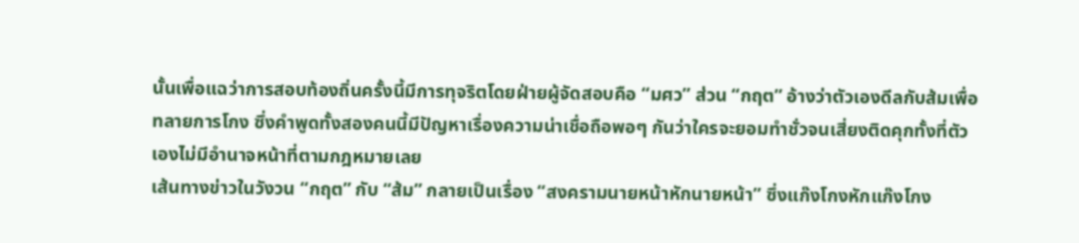นั้นเพื่อแฉว่าการสอบท้องถิ่นครั้งนี้มีการทุจริตโดยฝ่ายผู้จัดสอบคือ “มศว” ส่วน “กฤต” อ้างว่าตัวเองดีลกับส้มเพื่อทลายการโกง ซึ่งคำพูดทั้งสองคนนี้มีปัญหาเรื่องความน่าเชื่อถือพอๆ กันว่าใครจะยอมทำชั่วจนเสี่ยงติดคุกทั้งที่ตัวเองไม่มีอำนาจหน้าที่ตามกฎหมายเลย
เส้นทางข่าวในวังวน “กฤต” กับ “ส้ม” กลายเป็นเรื่อง “สงครามนายหน้าหักนายหน้า” ซึ่งแก๊งโกงหักแก๊งโกง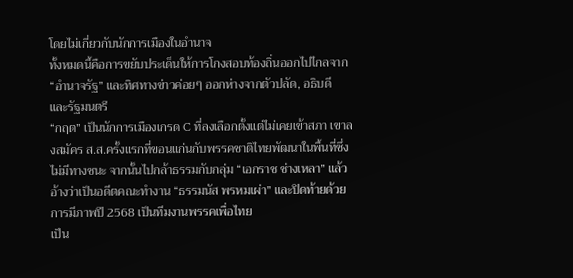โดยไม่เกี่ยวกับนักการเมืองในอำนาจ
ทั้งหมดนี้คือการขยับประเด็นให้การโกงสอบท้องถิ่นออกไปไกลจาก “อำนาจรัฐ” และทิศทางข่าวค่อยๆ ออกห่างจากตัวปลัด, อธิบดี และรัฐมนตรี
“กฤต” เป็นนักการเมืองเกรด C ที่ลงเลือกตั้งแต่ไม่เคยเข้าสภา เขาลงสมัคร ส.ส.ครั้งแรกที่ขอนแก่นกับพรรคชาติไทยพัฒนาในพื้นที่ซึ่งไม่มีทางชนะ จากนั้นไปกล้าธรรมกับกลุ่ม “เอกราช ช่างเหลา” แล้วอ้างว่าเป็นอดีตคณะทำงาน “ธรรมนัส พรหมเผ่า” และปิดท้ายด้วยการมีภาพปี 2568 เป็นทีมงานพรรคเพื่อไทย
เป็น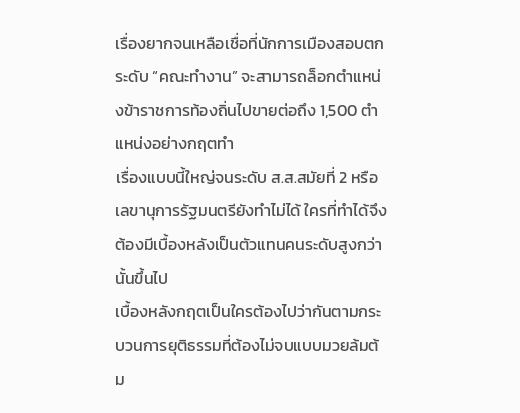เรื่องยากจนเหลือเชื่อที่นักการเมืองสอบตกระดับ “คณะทำงาน” จะสามารถล็อกตำแหน่งข้าราชการท้องถิ่นไปขายต่อถึง 1,500 ตำแหน่งอย่างกฤตทำ
เรื่องแบบนี้ใหญ่จนระดับ ส.ส.สมัยที่ 2 หรือเลขานุการรัฐมนตรียังทำไม่ได้ ใครที่ทำได้จึงต้องมีเบื้องหลังเป็นตัวแทนคนระดับสูงกว่านั้นขึ้นไป
เบื้องหลังกฤตเป็นใครต้องไปว่ากันตามกระบวนการยุติธรรมที่ต้องไม่จบแบบมวยล้มต้ม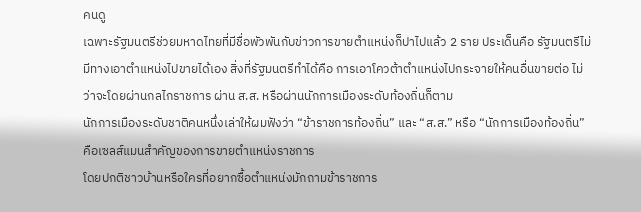คนดู
เฉพาะรัฐมนตรีช่วยมหาดไทยที่มีชื่อพัวพันกับข่าวการขายตำแหน่งก็ปาไปแล้ว 2 ราย ประเด็นคือ รัฐมนตรีไม่มีทางเอาตำแหน่งไปขายได้เอง สิ่งที่รัฐมนตรีทำได้คือ การเอาโควต้าตำแหน่งไปกระจายให้คนอื่นขายต่อ ไม่ว่าจะโดยผ่านกลไกราชการ ผ่าน ส.ส. หรือผ่านนักการเมืองระดับท้องถิ่นก็ตาม
นักการเมืองระดับชาติคนหนึ่งเล่าให้ผมฟังว่า “ข้าราชการท้องถิ่น” และ “ส.ส.” หรือ “นักการเมืองท้องถิ่น” คือเซลส์แมนสำคัญของการขายตำแหน่งราชการ
โดยปกติชาวบ้านหรือใครที่อยากซื้อตำแหน่งมักถามข้าราชการ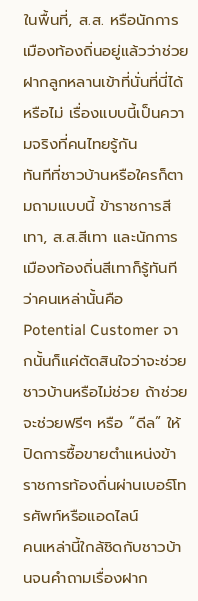ในพื้นที่, ส.ส. หรือนักการเมืองท้องถิ่นอยู่แล้วว่าช่วยฝากลูกหลานเข้าที่นั่นที่นี่ได้หรือไม่ เรื่องแบบนี้เป็นความจริงที่คนไทยรู้กัน
ทันทีที่ชาวบ้านหรือใครก็ตามถามแบบนี้ ข้าราชการสีเทา, ส.ส.สีเทา และนักการเมืองท้องถิ่นสีเทาก็รู้ทันทีว่าคนเหล่านั้นคือ Potential Customer จากนั้นก็แค่ตัดสินใจว่าจะช่วยชาวบ้านหรือไม่ช่วย ถ้าช่วยจะช่วยฟรีๆ หรือ “ดีล” ให้ปิดการซื้อขายตำแหน่งข้าราชการท้องถิ่นผ่านเบอร์โทรศัพท์หรือแอดไลน์
คนเหล่านี้ใกล้ชิดกับชาวบ้านจนคำถามเรื่องฝาก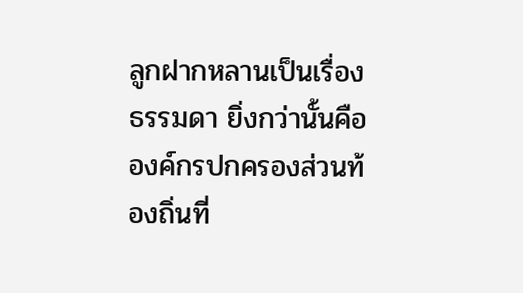ลูกฝากหลานเป็นเรื่องธรรมดา ยิ่งกว่านั้นคือองค์กรปกครองส่วนท้องถิ่นที่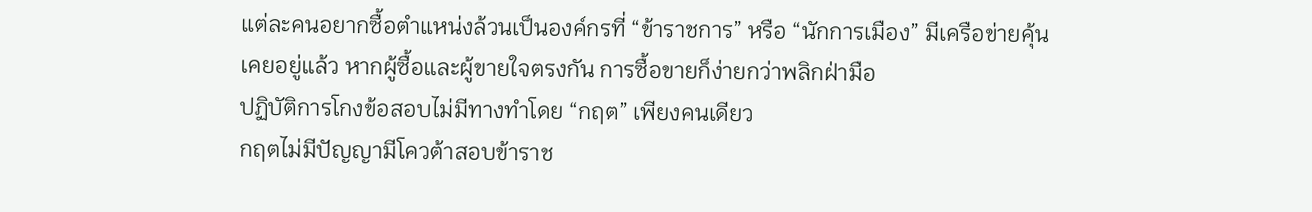แต่ละคนอยากซื้อตำแหน่งล้วนเป็นองค์กรที่ “ข้าราชการ” หรือ “นักการเมือง” มีเครือข่ายคุ้นเคยอยู่แล้ว หากผู้ซื้อและผู้ขายใจตรงกัน การซื้อขายก็ง่ายกว่าพลิกฝ่ามือ
ปฏิบัติการโกงข้อสอบไม่มีทางทำโดย “กฤต” เพียงคนเดียว
กฤตไม่มีปัญญามีโควต้าสอบข้าราช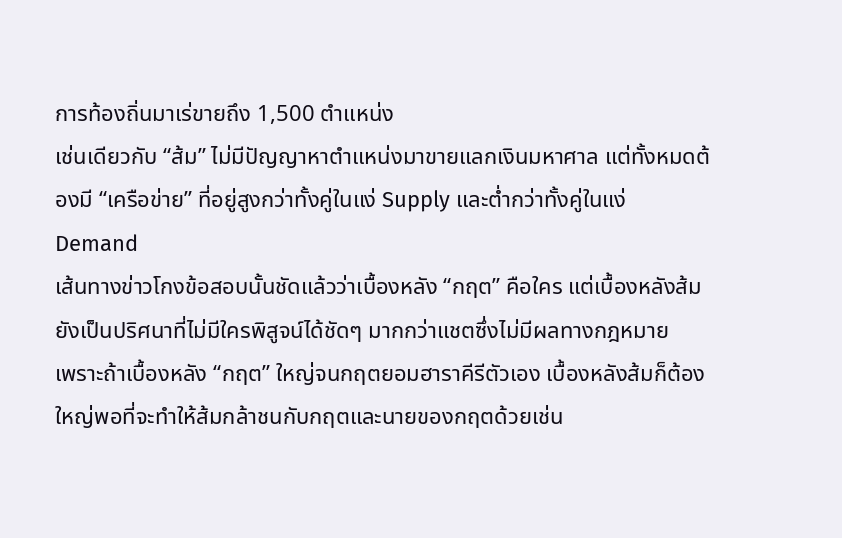การท้องถิ่นมาเร่ขายถึง 1,500 ตำแหน่ง
เช่นเดียวกับ “ส้ม” ไม่มีปัญญาหาตำแหน่งมาขายแลกเงินมหาศาล แต่ทั้งหมดต้องมี “เครือข่าย” ที่อยู่สูงกว่าทั้งคู่ในแง่ Supply และต่ำกว่าทั้งคู่ในแง่ Demand
เส้นทางข่าวโกงข้อสอบนั้นชัดแล้วว่าเบื้องหลัง “กฤต” คือใคร แต่เบื้องหลังส้มยังเป็นปริศนาที่ไม่มีใครพิสูจน์ได้ชัดๆ มากกว่าแชตซึ่งไม่มีผลทางกฎหมาย
เพราะถ้าเบื้องหลัง “กฤต” ใหญ่จนกฤตยอมฮาราคีรีตัวเอง เบื้องหลังส้มก็ต้องใหญ่พอที่จะทำให้ส้มกล้าชนกับกฤตและนายของกฤตด้วยเช่น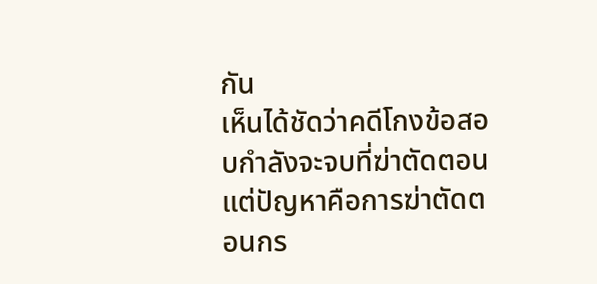กัน
เห็นได้ชัดว่าคดีโกงข้อสอบกำลังจะจบที่ฆ่าตัดตอน แต่ปัญหาคือการฆ่าตัดตอนกร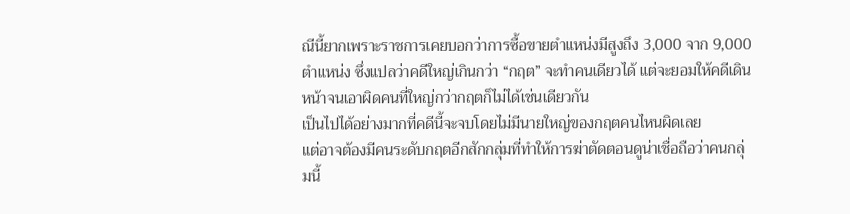ณีนี้ยากเพราะราชการเคยบอกว่าการซื้อขายตำแหน่งมีสูงถึง 3,000 จาก 9,000 ตำแหน่ง ซึ่งแปลว่าคดีใหญ่เกินกว่า “กฤต” จะทำคนเดียวได้ แต่จะยอมให้คดีเดินหน้าจนเอาผิดคนที่ใหญ่กว่ากฤตก็ไม่ได้เช่นเดียวกัน
เป็นไปได้อย่างมากที่คดีนี้จะจบโดยไม่มีนายใหญ่ของกฤตคนไหนผิดเลย
แต่อาจต้องมีคนระดับกฤตอีกสักกลุ่มที่ทำให้การฆ่าตัดตอนดูน่าเชื่อถือว่าคนกลุ่มนี้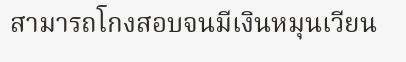สามารถโกงสอบจนมีเงินหมุนเวียน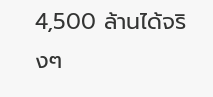4,500 ล้านได้จริงๆ